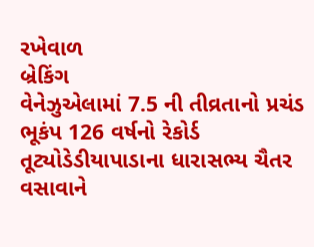રખેવાળ
બ્રેકિંગ
વેનેઝુએલામાં 7.5 ની તીવ્રતાનો પ્રચંડ ભૂકંપ 126 વર્ષનો રેકોર્ડ તૂટ્યોડેડીયાપાડાના ધારાસભ્ય ચૈતર વસાવાને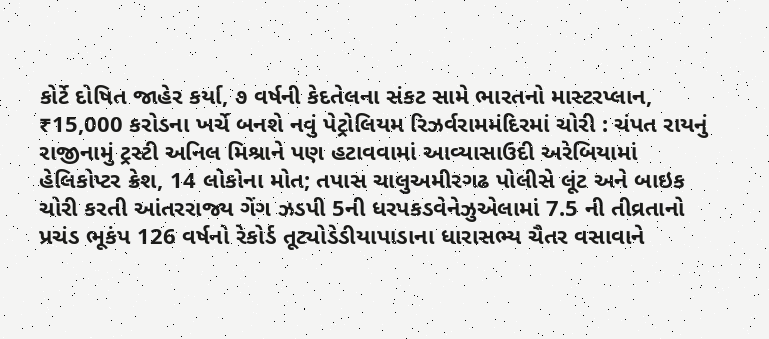કોર્ટે દોષિત જાહેર કર્યા, ૭ વર્ષની કેદતેલના સંકટ સામે ભારતનો માસ્ટરપ્લાન, ₹15,000 કરોડના ખર્ચે બનશે નવું પેટ્રોલિયમ રિઝર્વરામમંદિરમાં ચોરી : ચંપત રાયનું રાજીનામું ટ્રસ્ટી અનિલ મિશ્રાને પણ હટાવવામાં આવ્યાસાઉદી અરેબિયામાં હેલિકોપ્ટર ક્રેશ, 14 લોકોના મોત; તપાસ ચાલુઅમીરગઢ પોલીસે લૂંટ અને બાઇક ચોરી કરતી આંતરરાજ્ય ગેંગ ઝડપી 5ની ધરપકડવેનેઝુએલામાં 7.5 ની તીવ્રતાનો પ્રચંડ ભૂકંપ 126 વર્ષનો રેકોર્ડ તૂટ્યોડેડીયાપાડાના ધારાસભ્ય ચૈતર વસાવાને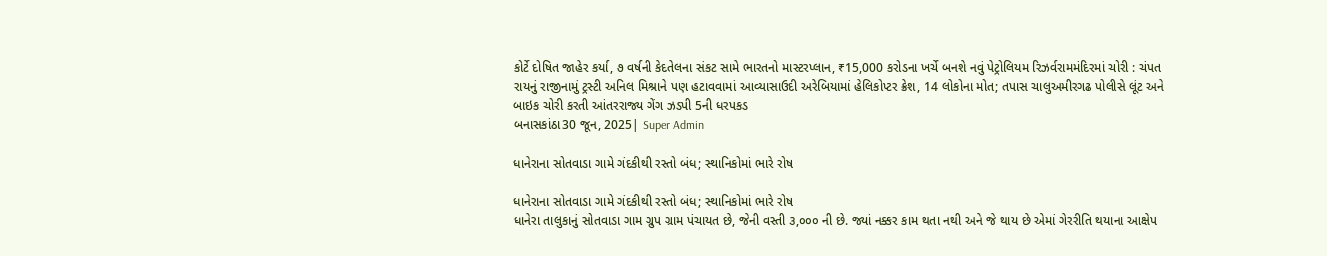કોર્ટે દોષિત જાહેર કર્યા, ૭ વર્ષની કેદતેલના સંકટ સામે ભારતનો માસ્ટરપ્લાન, ₹15,000 કરોડના ખર્ચે બનશે નવું પેટ્રોલિયમ રિઝર્વરામમંદિરમાં ચોરી : ચંપત રાયનું રાજીનામું ટ્રસ્ટી અનિલ મિશ્રાને પણ હટાવવામાં આવ્યાસાઉદી અરેબિયામાં હેલિકોપ્ટર ક્રેશ, 14 લોકોના મોત; તપાસ ચાલુઅમીરગઢ પોલીસે લૂંટ અને બાઇક ચોરી કરતી આંતરરાજ્ય ગેંગ ઝડપી 5ની ધરપકડ
બનાસકાંઠા30 જૂન, 2025| Super Admin

ધાનેરાના સોતવાડા ગામે ગંદકીથી રસ્તો બંધ; સ્થાનિકોમાં ભારે રોષ

ધાનેરાના સોતવાડા ગામે ગંદકીથી રસ્તો બંધ; સ્થાનિકોમાં ભારે રોષ
ધાનેરા તાલુકાનું સોતવાડા ગામ ગ્રુપ ગ્રામ પંચાયત છે, જેની વસ્તી ૩,૦૦૦ ની છે. જ્યાં નક્કર કામ થતા નથી અને જે થાય છે એમાં ગેરરીતિ થયાના આક્ષેપ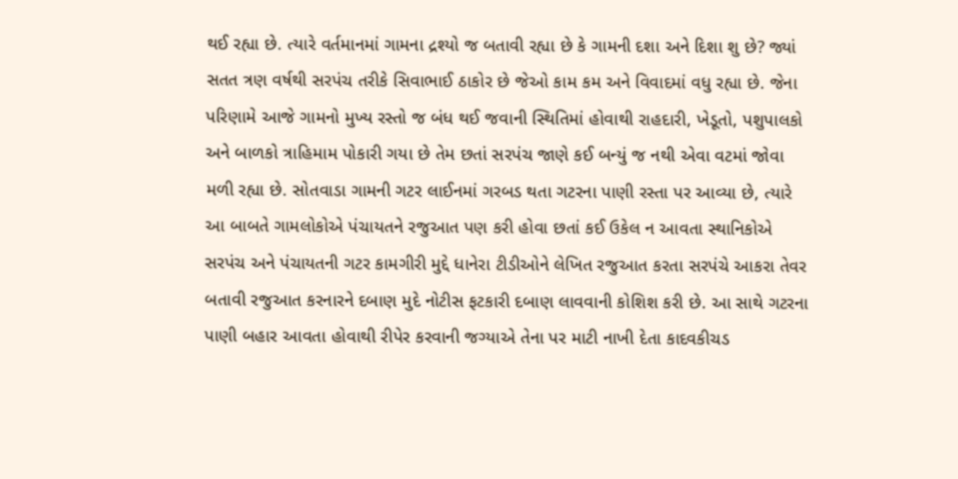થઈ રહ્યા છે. ત્યારે વર્તમાનમાં ગામના દ્રશ્યો જ બતાવી રહ્યા છે કે ગામની દશા અને દિશા શુ છે? જ્યાં સતત ત્રણ વર્ષથી સરપંચ તરીકે સિવાભાઈ ઠાકોર છે જેઓ કામ કમ અને વિવાદમાં વધુ રહ્યા છે. જેના પરિણામે આજે ગામનો મુખ્ય રસ્તો જ બંધ થઈ જવાની સ્થિતિમાં હોવાથી રાહદારી, ખેડૂતો, પશુપાલકો અને બાળકો ત્રાહિમામ પોકારી ગયા છે તેમ છતાં સરપંચ જાણે કઈ બન્યું જ નથી એવા વટમાં જોવા મળી રહ્યા છે. સોતવાડા ગામની ગટર લાઈનમાં ગરબડ થતા ગટરના પાણી રસ્તા પર આવ્યા છે, ત્યારે આ બાબતે ગામલોકોએ પંચાયતને રજુઆત પણ કરી હોવા છતાં કઈ ઉકેલ ન આવતા સ્થાનિકોએ સરપંચ અને પંચાયતની ગટર કામગીરી મુદ્દે ધાનેરા ટીડીઓને લેખિત રજુઆત કરતા સરપંચે આકરા તેવર બતાવી રજુઆત કરનારને દબાણ મુદે નોટીસ ફટકારી દબાણ લાવવાની કોશિશ કરી છે. આ સાથે ગટરના પાણી બહાર આવતા હોવાથી રીપેર કરવાની જગ્યાએ તેના પર માટી નાખી દેતા કાદવકીચડ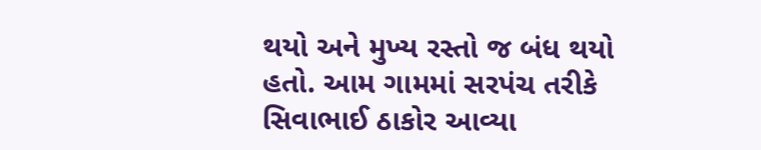થયો અને મુખ્ય રસ્તો જ બંધ થયો હતો. આમ ગામમાં સરપંચ તરીકે સિવાભાઈ ઠાકોર આવ્યા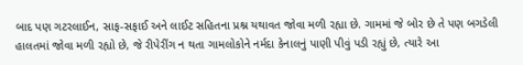બાદ પણ ગટરલાઈન, સાફ-સફાઈ અને લાઈટ સહિતના પ્રશ્ન યથાવત જોવા મળી રહ્યા છે. ગામમાં જે બોર છે તે પણ બગડેલી હાલતમાં જોવા મળી રહ્યો છે, જે રીપેરીંગ ન થતા ગામલોકોને નર્મદા કેનાલનું પાણી પીવું પડી રહ્યું છે, ત્યારે આ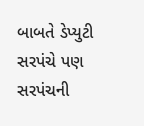બાબતે ડેપ્યુટી સરપંચે પણ સરપંચની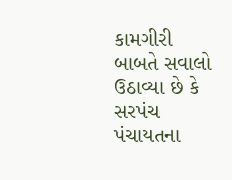કામગીરી બાબતે સવાલો ઉઠાવ્યા છે કે સરપંચ પંચાયતના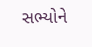સભ્યોને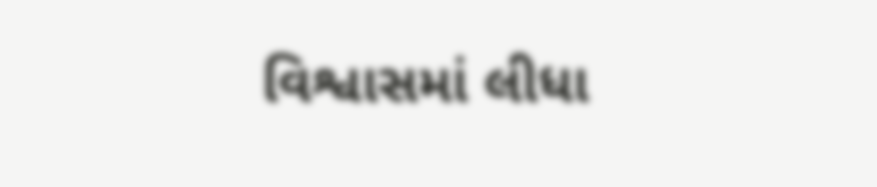વિશ્વાસમાં લીધા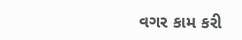વગર કામ કરી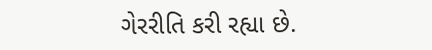ગેરરીતિ કરી રહ્યા છે.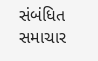સંબંધિત સમાચાર